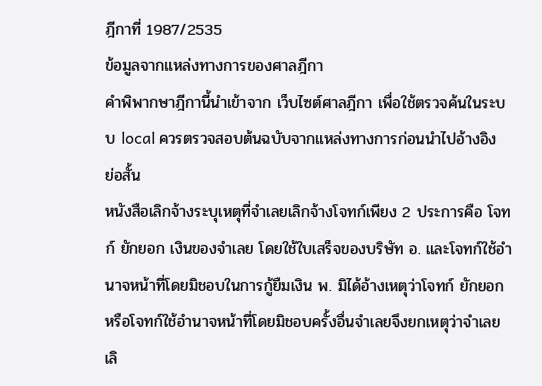ฎีกาที่ 1987/2535
ข้อมูลจากแหล่งทางการของศาลฎีกา
คำพิพากษาฎีกานี้นำเข้าจาก เว็บไซต์ศาลฎีกา เพื่อใช้ตรวจค้นในระบบ local ควรตรวจสอบต้นฉบับจากแหล่งทางการก่อนนำไปอ้างอิง
ย่อสั้น
หนังสือเลิกจ้างระบุเหตุที่จำเลยเลิกจ้างโจทก์เพียง 2 ประการคือ โจทก์ ยักยอก เงินของจำเลย โดยใช้ใบเสร็จของบริษัท อ. และโจทก์ใช้อำนาจหน้าที่โดยมิชอบในการกู้ยืมเงิน พ. มิได้อ้างเหตุว่าโจทก์ ยักยอก หรือโจทก์ใช้อำนาจหน้าที่โดยมิชอบครั้งอื่นจำเลยจึงยกเหตุว่าจำเลยเลิ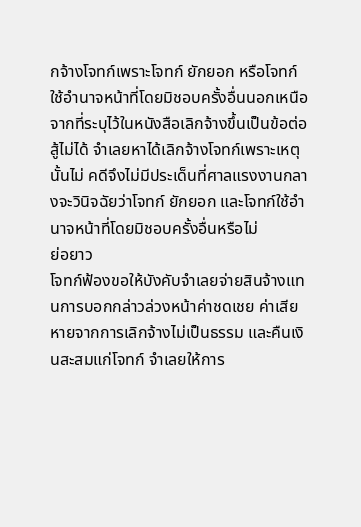กจ้างโจทก์เพราะโจทก์ ยักยอก หรือโจทก์ใช้อำนาจหน้าที่โดยมิชอบครั้งอื่นนอกเหนือจากที่ระบุไว้ในหนังสือเลิกจ้างขึ้นเป็นข้อต่อสู้ไม่ได้ จำเลยหาได้เลิกจ้างโจทก์เพราะเหตุนั้นไม่ คดีจึงไม่มีประเด็นที่ศาลแรงงานกลางจะวินิจฉัยว่าโจทก์ ยักยอก และโจทก์ใช้อำนาจหน้าที่โดยมิชอบครั้งอื่นหรือไม่
ย่อยาว
โจทก์ฟ้องขอให้บังคับจำเลยจ่ายสินจ้างแทนการบอกกล่าวล่วงหน้าค่าชดเชย ค่าเสียหายจากการเลิกจ้างไม่เป็นธรรม และคืนเงินสะสมแก่โจทก์ จำเลยให้การ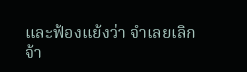และฟ้องแย้งว่า จำเลยเลิกจ้า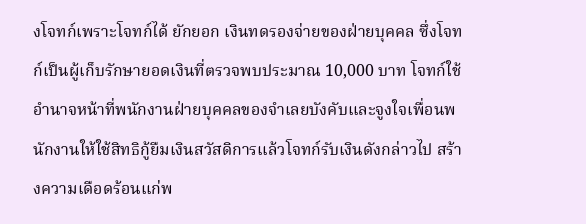งโจทก์เพราะโจทก์ได้ ยักยอก เงินทดรองจ่ายของฝ่ายบุคคล ซึ่งโจทก์เป็นผู้เก็บรักษายอดเงินที่ตรวจพบประมาณ 10,000 บาท โจทก์ใช้อำนาจหน้าที่พนักงานฝ่ายบุคคลของจำเลยบังคับและจูงใจเพื่อนพนักงานให้ใช้สิทธิกู้ยืมเงินสวัสดิการแล้วโจทก์รับเงินดังกล่าวไป สร้างความเดือดร้อนแก่พ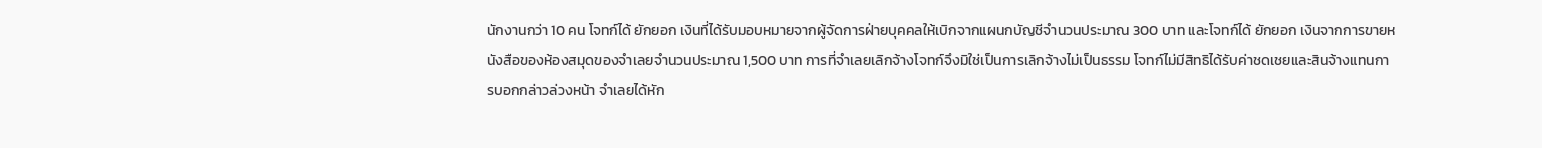นักงานกว่า 10 คน โจทก์ได้ ยักยอก เงินที่ได้รับมอบหมายจากผู้จัดการฝ่ายบุคคลให้เบิกจากแผนกบัญชีจำนวนประมาณ 300 บาท และโจทก์ได้ ยักยอก เงินจากการขายหนังสือของห้องสมุดของจำเลยจำนวนประมาณ 1,500 บาท การที่จำเลยเลิกจ้างโจทก์จึงมิใช่เป็นการเลิกจ้างไม่เป็นธรรม โจทก์ไม่มีสิทธิได้รับค่าชดเชยและสินจ้างแทนการบอกกล่าวล่วงหน้า จำเลยได้หัก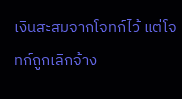เงินสะสมจากโจทก์ไว้ แต่โจทก์ถูกเลิกจ้าง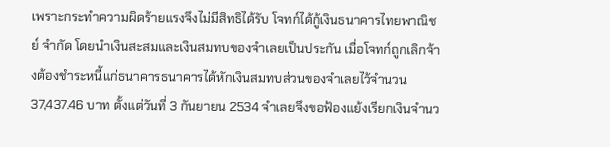เพราะกระทำความผิดร้ายแรงจึงไม่มีสิทธิได้รับ โจทก์ได้กู้เงินธนาคารไทยพาณิชย์ จำกัด โดยนำเงินสะสมและเงินสมทบของจำเลยเป็นประกัน เมื่อโจทก์ถูกเลิกจ้างต้องชำระหนี้แก่ธนาคารธนาคารได้หักเงินสมทบส่วนของจำเลยไว้จำนวน 37,437.46 บาท ตั้งแต่วันที่ 3 กันยายน 2534 จำเลยจึงขอฟ้องแย้งเรียกเงินจำนว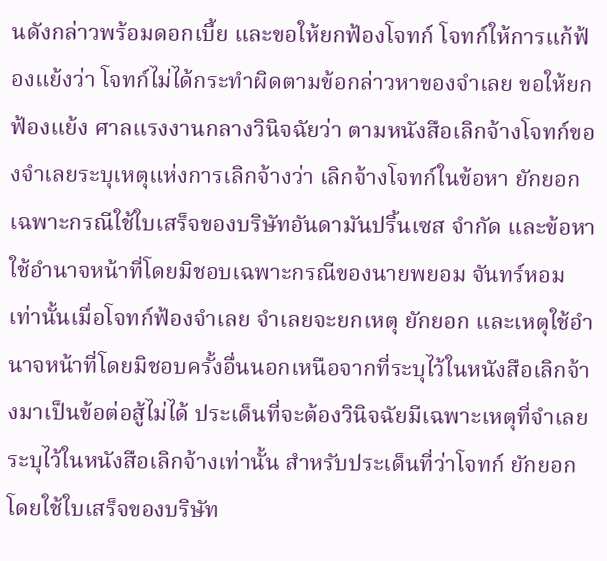นดังกล่าวพร้อมดอกเบี้ย และขอให้ยกฟ้องโจทก์ โจทก์ให้การแก้ฟ้องแย้งว่า โจทก์ไม่ได้กระทำผิดตามข้อกล่าวหาของจำเลย ขอให้ยกฟ้องแย้ง ศาลแรงงานกลางวินิจฉัยว่า ตามหนังสือเลิกจ้างโจทก์ของจำเลยระบุเหตุแห่งการเลิกจ้างว่า เลิกจ้างโจทก์ในข้อหา ยักยอก เฉพาะกรณีใช้ใบเสร็จของบริษัทอันดามันปริ้นเซส จำกัด และข้อหาใช้อำนาจหน้าที่โดยมิชอบเฉพาะกรณีของนายพยอม จันทร์หอม เท่านั้นเมื่อโจทก์ฟ้องจำเลย จำเลยจะยกเหตุ ยักยอก และเหตุใช้อำนาจหน้าที่โดยมิชอบครั้งอื่นนอกเหนือจากที่ระบุไว้ในหนังสือเลิกจ้างมาเป็นข้อต่อสู้ไม่ได้ ประเด็นที่จะต้องวินิจฉัยมีเฉพาะเหตุที่จำเลยระบุไว้ในหนังสือเลิกจ้างเท่านั้น สำหรับประเด็นที่ว่าโจทก์ ยักยอก โดยใช้ใบเสร็จของบริษัท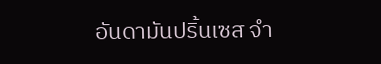อันดามันปริ้นเซส จำ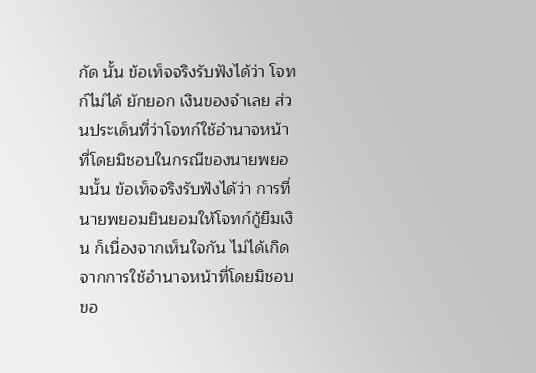กัด นั้น ข้อเท็จจริงรับฟังได้ว่า โจทก์ไม่ได้ ยักยอก เงินของจำเลย ส่วนประเด็นที่ว่าโจทก์ใช้อำนาจหน้าที่โดยมิชอบในกรณีของนายพยอมนั้น ข้อเท็จจริงรับฟังได้ว่า การที่นายพยอมยินยอมให้โจทก์กู้ยืมเงิน ก็เนื่องจากเห็นใจกัน ไม่ได้เกิดจากการใช้อำนาจหน้าที่โดยมิชอบขอ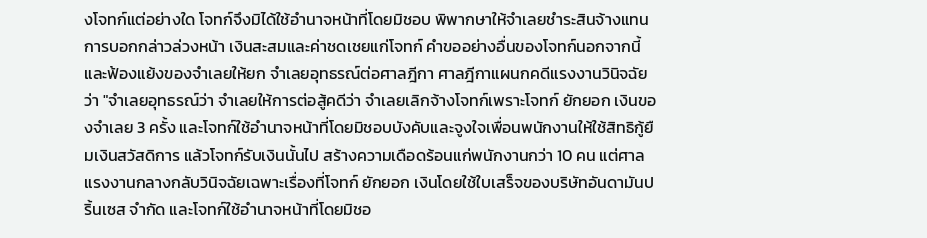งโจทก์แต่อย่างใด โจทก์จึงมิได้ใช้อำนาจหน้าที่โดยมิชอบ พิพากษาให้จำเลยชำระสินจ้างแทนการบอกกล่าวล่วงหน้า เงินสะสมและค่าชดเชยแก่โจทก์ คำขออย่างอื่นของโจทก์นอกจากนี้และฟ้องแย้งของจำเลยให้ยก จำเลยอุทธรณ์ต่อศาลฎีกา ศาลฎีกาแผนกคดีแรงงานวินิจฉัยว่า "จำเลยอุทธรณ์ว่า จำเลยให้การต่อสู้คดีว่า จำเลยเลิกจ้างโจทก์เพราะโจทก์ ยักยอก เงินของจำเลย 3 ครั้ง และโจทก์ใช้อำนาจหน้าที่โดยมิชอบบังคับและจูงใจเพื่อนพนักงานให้ใช้สิทธิกู้ยืมเงินสวัสดิการ แล้วโจทก์รับเงินนั้นไป สร้างความเดือดร้อนแก่พนักงานกว่า 10 คน แต่ศาลแรงงานกลางกลับวินิจฉัยเฉพาะเรื่องที่โจทก์ ยักยอก เงินโดยใช้ใบเสร็จของบริษัทอันดามันปริ้นเซส จำกัด และโจทก์ใช้อำนาจหน้าที่โดยมิชอ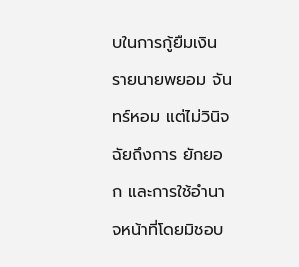บในการกู้ยืมเงินรายนายพยอม จันทร์หอม แต่ไม่วินิจฉัยถึงการ ยักยอก และการใช้อำนาจหน้าที่โดยมิชอบ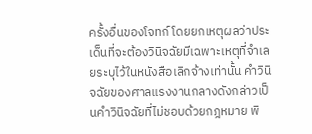ครั้งอื่นของโจทก์ โดยยกเหตุผลว่าประเด็นที่จะต้องวินิจฉัยมีเฉพาะเหตุที่จำเลยระบุไว้ในหนังสือเลิกจ้างเท่านั้น คำวินิจฉัยของศาลแรงงานกลางดังกล่าวเป็นคำวินิจฉัยที่ไม่ชอบด้วยกฎหมาย พิ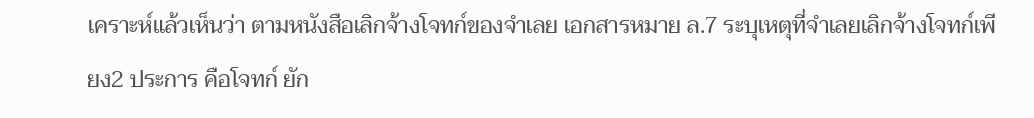เคราะห์แล้วเห็นว่า ตามหนังสือเลิกจ้างโจทก์ของจำเลย เอกสารหมาย ล.7 ระบุเหตุที่จำเลยเลิกจ้างโจทก์เพียง2 ประการ คือโจทก์ ยัก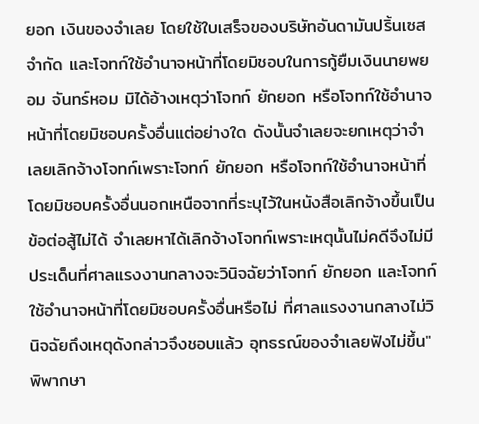ยอก เงินของจำเลย โดยใช้ใบเสร็จของบริษัทอันดามันปริ้นเซส จำกัด และโจทก์ใช้อำนาจหน้าที่โดยมิชอบในการกู้ยืมเงินนายพยอม จันทร์หอม มิได้อ้างเหตุว่าโจทก์ ยักยอก หรือโจทก์ใช้อำนาจหน้าที่โดยมิชอบครั้งอื่นแต่อย่างใด ดังนั้นจำเลยจะยกเหตุว่าจำเลยเลิกจ้างโจทก์เพราะโจทก์ ยักยอก หรือโจทก์ใช้อำนาจหน้าที่โดยมิชอบครั้งอื่นนอกเหนือจากที่ระบุไว้ในหนังสือเลิกจ้างขึ้นเป็นข้อต่อสู้ไม่ได้ จำเลยหาได้เลิกจ้างโจทก์เพราะเหตุนั้นไม่คดีจึงไม่มีประเด็นที่ศาลแรงงานกลางจะวินิจฉัยว่าโจทก์ ยักยอก และโจทก์ใช้อำนาจหน้าที่โดยมิชอบครั้งอื่นหรือไม่ ที่ศาลแรงงานกลางไม่วินิจฉัยถึงเหตุดังกล่าวจึงชอบแล้ว อุทธรณ์ของจำเลยฟังไม่ขึ้น" พิพากษา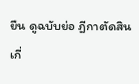ยืน ดูฉบับย่อ ฎีกาตัดสินเกี่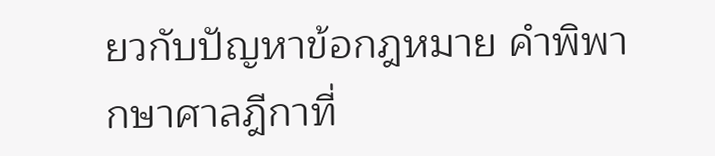ยวกับปัญหาข้อกฎหมาย คำพิพากษาศาลฎีกาที่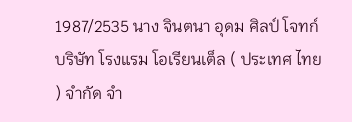1987/2535 นาง จินตนา อุดม ศิลป์ โจทก์ บริษัท โรงแรม โอเรียนเต็ล ( ประเทศ ไทย ) จำกัด จำ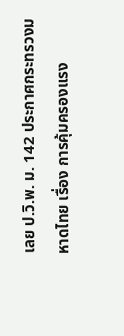เลย ป.วิ.พ. ม. 142 ประกาศกระทรวงมหาดไทย เรื่อง การคุ้มครองแรง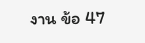งาน ข้อ 47